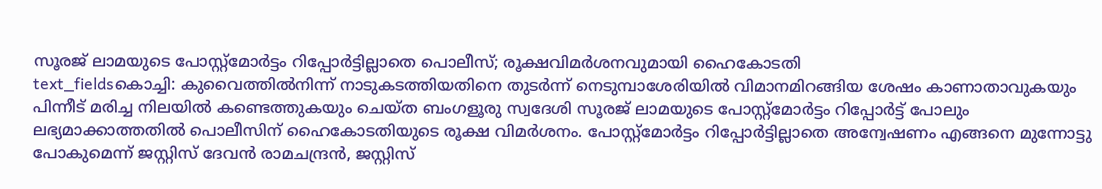സൂരജ് ലാമയുടെ പോസ്റ്റ്മോർട്ടം റിപ്പോർട്ടില്ലാതെ പൊലീസ്; രൂക്ഷവിമർശനവുമായി ഹൈകോടതി
text_fieldsകൊച്ചി: കുവൈത്തിൽനിന്ന് നാടുകടത്തിയതിനെ തുടർന്ന് നെടുമ്പാശേരിയിൽ വിമാനമിറങ്ങിയ ശേഷം കാണാതാവുകയും പിന്നീട് മരിച്ച നിലയിൽ കണ്ടെത്തുകയും ചെയ്ത ബംഗളൂരു സ്വദേശി സൂരജ് ലാമയുടെ പോസ്റ്റ്മോർട്ടം റിപ്പോർട്ട് പോലും ലഭ്യമാക്കാത്തതിൽ പൊലീസിന് ഹൈകോടതിയുടെ രൂക്ഷ വിമർശനം. പോസ്റ്റ്മോർട്ടം റിപ്പോർട്ടില്ലാതെ അന്വേഷണം എങ്ങനെ മുന്നോട്ടു പോകുമെന്ന് ജസ്റ്റിസ് ദേവൻ രാമചന്ദ്രൻ, ജസ്റ്റിസ്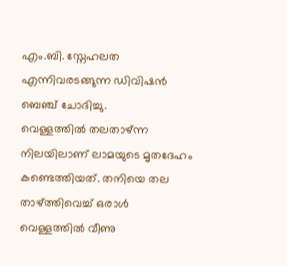എം.ബി. സ്നേഹലത എന്നിവരടങ്ങുന്ന ഡിവിഷൻ ബെഞ്ച് ചോദിച്ചു.
വെള്ളത്തിൽ തലതാഴ്ന്ന നിലയിലാണ് ലാമയുടെ മൃതദേഹം കണ്ടെത്തിയത്. തനിയെ തല താഴ്ത്തിവെച്ച് ഒരാൾ വെള്ളത്തിൽ വീണു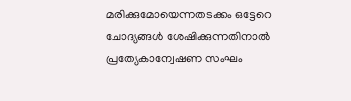മരിക്കുമോയെന്നതടക്കം ഒട്ടേറെ ചോദ്യങ്ങൾ ശേഷിക്കുന്നതിനാൽ പ്രത്യേകാന്വേഷണ സംഘം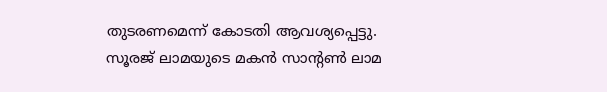തുടരണമെന്ന് കോടതി ആവശ്യപ്പെട്ടു.
സൂരജ് ലാമയുടെ മകൻ സാന്റൺ ലാമ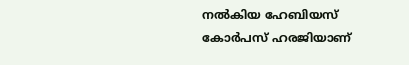നൽകിയ ഹേബിയസ് കോർപസ് ഹരജിയാണ്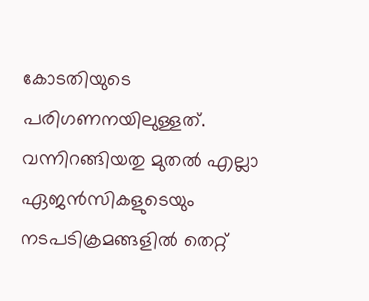കോടതിയുടെ പരിഗണനയിലുള്ളത്. വന്നിറങ്ങിയതു മുതൽ എല്ലാ ഏജൻസികളുടെയും നടപടിക്രമങ്ങളിൽ തെറ്റ്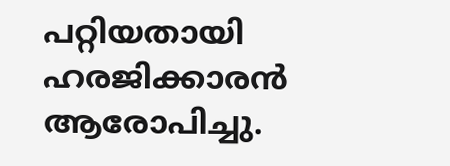പറ്റിയതായി ഹരജിക്കാരൻ ആരോപിച്ചു.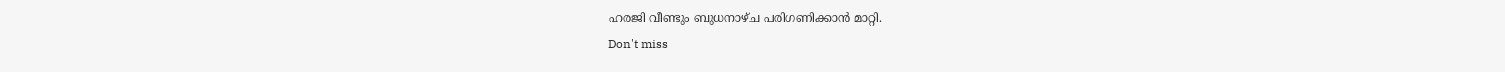ഹരജി വീണ്ടും ബുധനാഴ്ച പരിഗണിക്കാൻ മാറ്റി.
Don't miss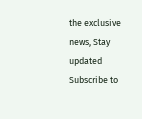the exclusive news, Stay updated
Subscribe to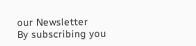our Newsletter
By subscribing you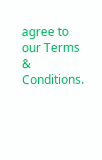agree to our Terms & Conditions.